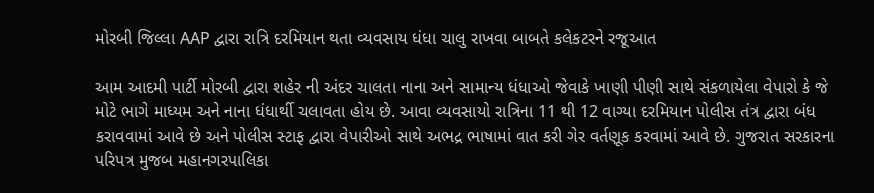મોરબી જિલ્લા AAP દ્વારા રાત્રિ દરમિયાન થતા વ્યવસાય ધંધા ચાલુ રાખવા બાબતે કલેકટરને રજૂઆત

આમ આદમી પાર્ટી મોરબી દ્વારા શહેર ની અંદર ચાલતા નાના અને સામાન્ય ધંધાઓ જેવાકે ખાણી પીણી સાથે સંકળાયેલા વેપારો કે જે મોટે ભાગે માધ્યમ અને નાના ધંધાર્થી ચલાવતા હોય છે. આવા વ્યવસાયો રાત્રિના 11 થી 12 વાગ્યા દરમિયાન પોલીસ તંત્ર દ્વારા બંધ કરાવવામાં આવે છે અને પોલીસ સ્ટાફ દ્વારા વેપારીઓ સાથે અભદ્ર ભાષામાં વાત કરી ગેર વર્તણૂક કરવામાં આવે છે. ગુજરાત સરકારના પરિપત્ર મુજબ મહાનગરપાલિકા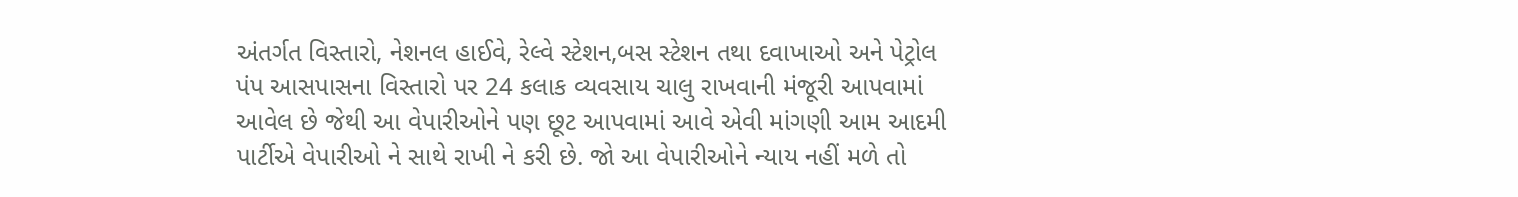અંતર્ગત વિસ્તારો, નેશનલ હાઈવે, રેલ્વે સ્ટેશન,બસ સ્ટેશન તથા દવાખાઓ અને પેટ્રોલ પંપ આસપાસના વિસ્તારો પર 24 કલાક વ્યવસાય ચાલુ રાખવાની મંજૂરી આપવામાં આવેલ છે જેથી આ વેપારીઓને પણ છૂટ આપવામાં આવે એવી માંગણી આમ આદમી પાર્ટીએ વેપારીઓ ને સાથે રાખી ને કરી છે. જો આ વેપારીઓને ન્યાય નહીં મળે તો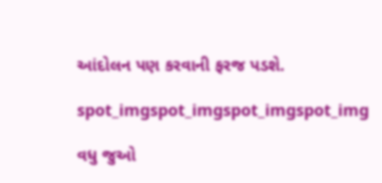આંદોલન પણ કરવાની ફરજ પડશે.

spot_imgspot_imgspot_imgspot_img

વધુ જુઓ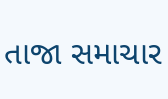તાજા સમાચાર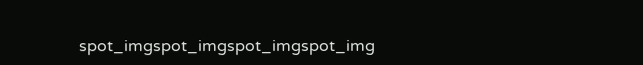spot_imgspot_imgspot_imgspot_img